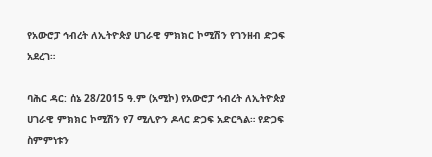የአውሮፓ ኅብረት ለኢትዮጵያ ሀገራዊ ምክክር ኮሚሽን የገንዘብ ድጋፍ አደረገ።

ባሕር ዳር: ሰኔ 28/2015 ዓ.ም (አሚኮ) የአውሮፓ ኅብረት ለኢትዮጵያ ሀገራዊ ምክክር ኮሚሽን የ7 ሚሊዮን ዶላር ድጋፍ አድርጓል። የድጋፍ ስምምነቱን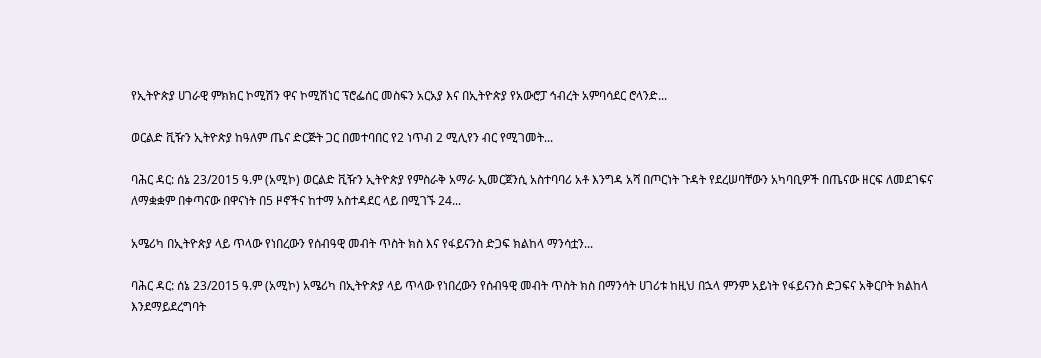የኢትዮጵያ ሀገራዊ ምክክር ኮሚሽን ዋና ኮሚሽነር ፕሮፌሰር መስፍን አርአያ እና በኢትዮጵያ የአውሮፓ ኅብረት አምባሳደር ሮላንድ...

ወርልድ ቪዥን ኢትዮጵያ ከዓለም ጤና ድርጅት ጋር በመተባበር የ2 ነጥብ 2 ሚሊየን ብር የሚገመት...

ባሕር ዳር: ሰኔ 23/2015 ዓ.ም (አሚኮ) ወርልድ ቪዥን ኢትዮጵያ የምስራቅ አማራ ኢመርጀንሲ አስተባባሪ አቶ እንግዳ አሻ በጦርነት ጉዳት የደረሠባቸውን አካባቢዎች በጤናው ዘርፍ ለመደገፍና ለማቋቋም በቀጣናው በዋናነት በ5 ዞኖችና ከተማ አስተዳደር ላይ በሚገኙ 24...

አሜሪካ በኢትዮጵያ ላይ ጥላው የነበረውን የሰብዓዊ መብት ጥስት ክስ እና የፋይናንስ ድጋፍ ክልከላ ማንሳቷን...

ባሕር ዳር: ሰኔ 23/2015 ዓ.ም (አሚኮ) አሜሪካ በኢትዮጵያ ላይ ጥላው የነበረውን የሰብዓዊ መብት ጥስት ክስ በማንሳት ሀገሪቱ ከዚህ በኋላ ምንም አይነት የፋይናንስ ድጋፍና አቅርቦት ክልከላ እንደማይደረግባት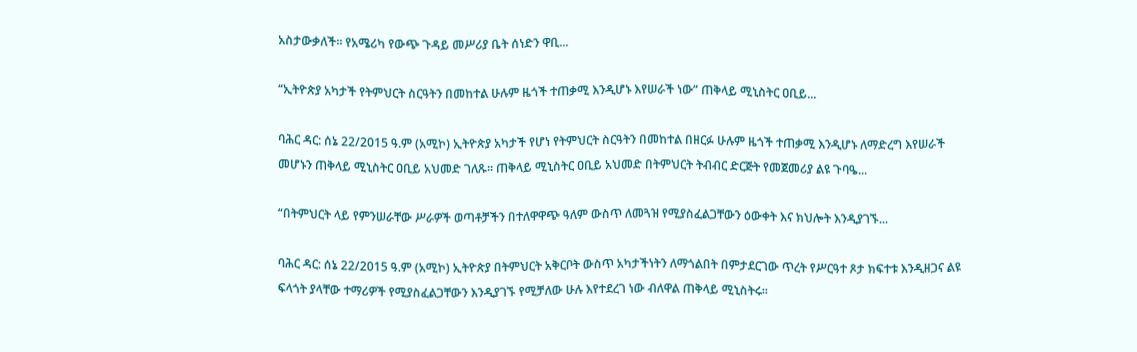አስታውቃለች። የአሜሪካ የውጭ ጉዳይ መሥሪያ ቤት ሰነድን ዋቢ...

“ኢትዮጵያ አካታች የትምህርት ስርዓትን በመከተል ሁሉም ዜጎች ተጠቃሚ እንዲሆኑ እየሠራች ነው” ጠቅላይ ሚኒስትር ዐቢይ...

ባሕር ዳር: ሰኔ 22/2015 ዓ.ም (አሚኮ) ኢትዮጵያ አካታች የሆነ የትምህርት ስርዓትን በመከተል በዘርፉ ሁሉም ዜጎች ተጠቃሚ እንዲሆኑ ለማድረግ እየሠራች መሆኑን ጠቅላይ ሚኒስትር ዐቢይ አህመድ ገለጹ። ጠቅላይ ሚኒስትር ዐቢይ አህመድ በትምህርት ትብብር ድርጅት የመጀመሪያ ልዩ ጉባዔ...

“በትምህርት ላይ የምንሠራቸው ሥራዎች ወጣቶቻችን በተለዋዋጭ ዓለም ውስጥ ለመጓዝ የሚያስፈልጋቸውን ዕውቀት እና ክህሎት እንዲያገኙ...

ባሕር ዳር: ሰኔ 22/2015 ዓ.ም (አሚኮ) ኢትዮጵያ በትምህርት አቅርቦት ውስጥ አካታችነትን ለማጎልበት በምታደርገው ጥረት የሥርዓተ ጾታ ክፍተቱ እንዲዘጋና ልዩ ፍላጎት ያላቸው ተማሪዎች የሚያስፈልጋቸውን እንዲያገኙ የሚቻለው ሁሉ እየተደረገ ነው ብለዋል ጠቅላይ ሚኒስትሩ።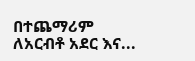በተጨማሪም ለአርብቶ አደር እና...